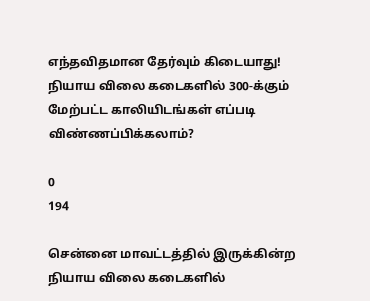எந்தவிதமான தேர்வும் கிடையாது! நியாய விலை கடைகளில் 300-க்கும் மேற்பட்ட காலியிடங்கள் எப்படி விண்ணப்பிக்கலாம்?

0
194

சென்னை மாவட்டத்தில் இருக்கின்ற நியாய விலை கடைகளில்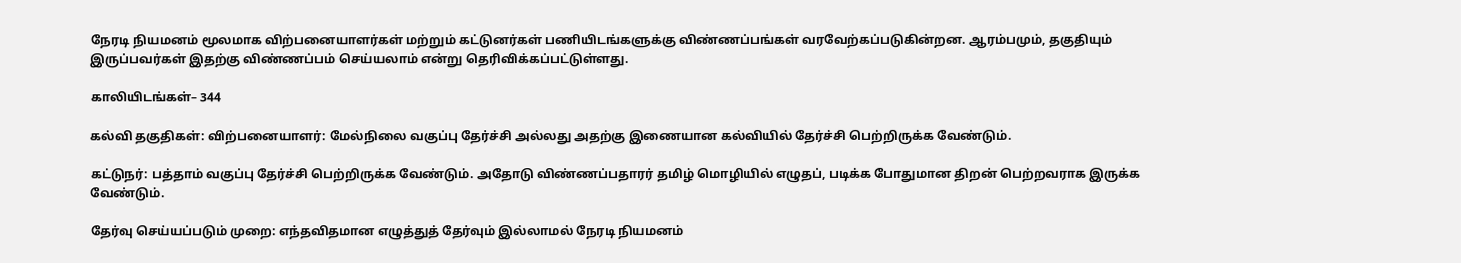நேரடி நியமனம் மூலமாக விற்பனையாளர்கள் மற்றும் கட்டுனர்கள் பணியிடங்களுக்கு விண்ணப்பங்கள் வரவேற்கப்படுகின்றன. ஆரம்பமும், தகுதியும் இருப்பவர்கள் இதற்கு விண்ணப்பம் செய்யலாம் என்று தெரிவிக்கப்பட்டுள்ளது.

காலியிடங்கள்– 344

கல்வி தகுதிகள்: விற்பனையாளர்: மேல்நிலை வகுப்பு தேர்ச்சி அல்லது அதற்கு இணையான கல்வியில் தேர்ச்சி பெற்றிருக்க வேண்டும்.

கட்டுநர்: பத்தாம் வகுப்பு தேர்ச்சி பெற்றிருக்க வேண்டும். அதோடு விண்ணப்பதாரர் தமிழ் மொழியில் எழுதப், படிக்க போதுமான திறன் பெற்றவராக இருக்க வேண்டும்.

தேர்வு செய்யப்படும் முறை: எந்தவிதமான எழுத்துத் தேர்வும் இல்லாமல் நேரடி நியமனம்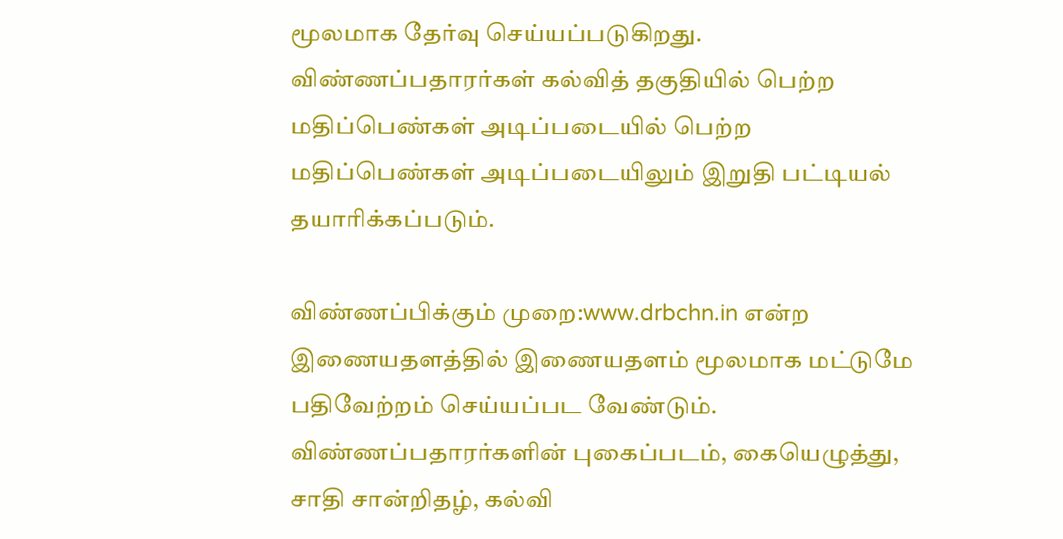மூலமாக தேர்வு செய்யப்படுகிறது. விண்ணப்பதாரர்கள் கல்வித் தகுதியில் பெற்ற மதிப்பெண்கள் அடிப்படையில் பெற்ற மதிப்பெண்கள் அடிப்படையிலும் இறுதி பட்டியல் தயாரிக்கப்படும்.

விண்ணப்பிக்கும் முறை:www.drbchn.in என்ற இணையதளத்தில் இணையதளம் மூலமாக மட்டுமே பதிவேற்றம் செய்யப்பட வேண்டும். விண்ணப்பதாரர்களின் புகைப்படம், கையெழுத்து, சாதி சான்றிதழ், கல்வி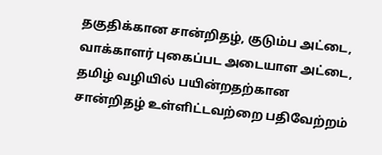தகுதிக்கான சான்றிதழ், குடும்ப அட்டை, வாக்காளர் புகைப்பட அடையாள அட்டை, தமிழ் வழியில் பயின்றதற்கான சான்றிதழ் உள்ளிட்டவற்றை பதிவேற்றம்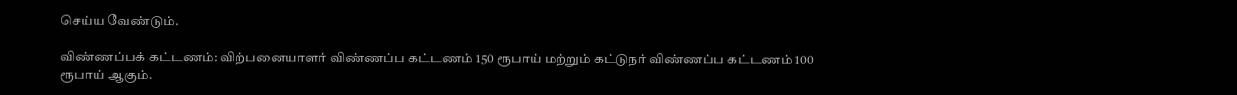செய்ய வேண்டும்.

விண்ணப்பக் கட்டணம்: விற்பனையாளர் விண்ணப்ப கட்டணம் 150 ரூபாய் மற்றும் கட்டுநர் விண்ணப்ப கட்டணம் 100 ரூபாய் ஆகும்.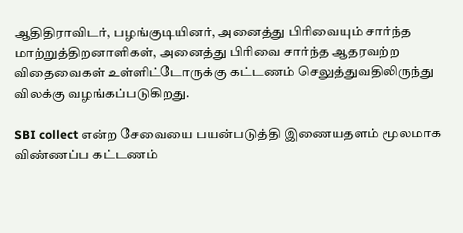ஆதிதிராவிடர், பழங்குடியினர், அனைத்து பிரிவையும் சார்ந்த மாற்றுத்திறனாளிகள், அனைத்து பிரிவை சார்ந்த ஆதரவற்ற விதைவைகள் உள்ளிட்டோருக்கு கட்டணம் செலுத்துவதிலிருந்து விலக்கு வழங்கப்படுகிறது.

SBI collect என்ற சேவையை பயன்படுத்தி இணையதளம் மூலமாக விண்ணப்ப கட்டணம்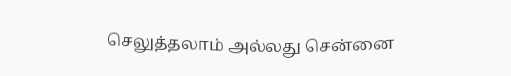செலுத்தலாம் அல்லது சென்னை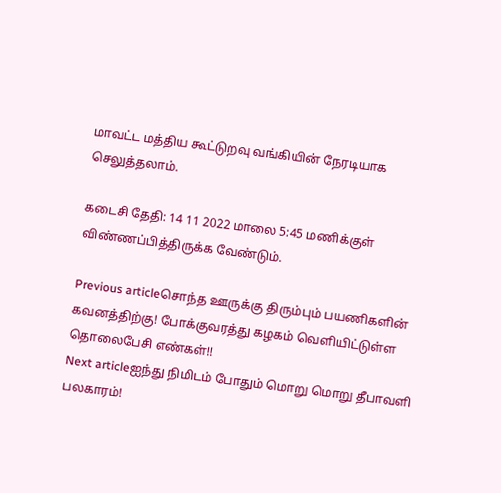மாவட்ட மத்திய கூட்டுறவு வங்கியின் நேரடியாக செலுத்தலாம்.

கடைசி தேதி: 14 11 2022 மாலை 5:45 மணிக்குள் விண்ணப்பித்திருக்க வேண்டும்.

Previous articleசொந்த ஊருக்கு திரும்பும் பயணிகளின் கவனத்திற்கு! போக்குவரத்து கழகம் வெளியிட்டுள்ள தொலைபேசி எண்கள்!!
Next articleஐந்து நிமிடம் போதும் மொறு மொறு தீபாவளி பலகாரம்!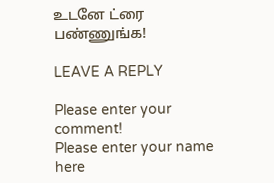உடனே ட்ரை பண்ணுங்க!

LEAVE A REPLY

Please enter your comment!
Please enter your name here